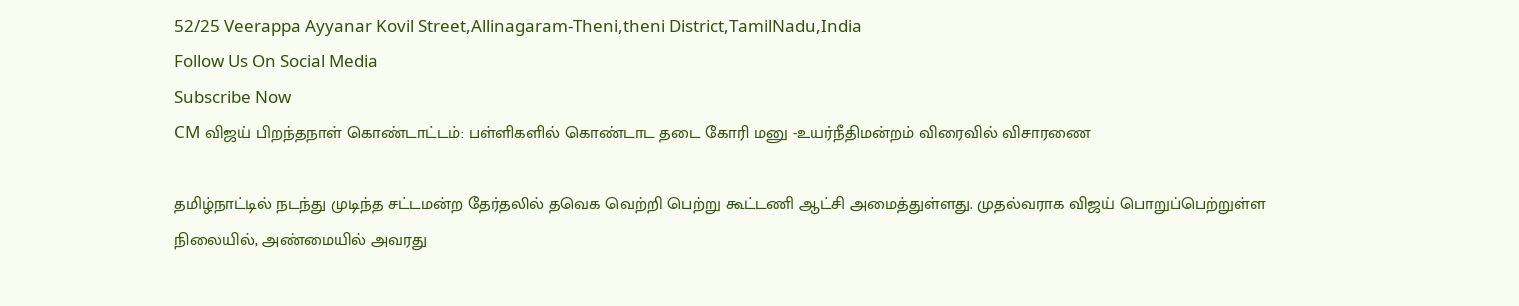52/25 Veerappa Ayyanar Kovil Street,Allinagaram-Theni,theni District,TamilNadu,India
Follow Us On Social Media
Subscribe Now
CM விஜய் பிறந்தநாள் கொண்டாட்டம்: பள்ளிகளில் கொண்டாட தடை கோரி மனு -உயர்நீதிமன்றம் விரைவில் விசாரணை

தமிழ்நாட்டில் நடந்து முடிந்த சட்டமன்ற தேர்தலில் தவெக வெற்றி பெற்று கூட்டணி ஆட்சி அமைத்துள்ளது. முதல்வராக விஜய் பொறுப்பெற்றுள்ள நிலையில், அண்மையில் அவரது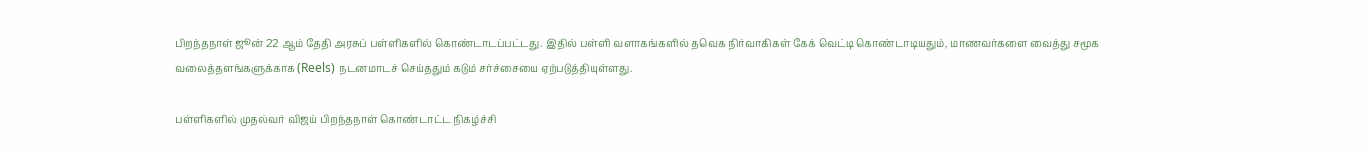பிறந்தநாள் ஜூன் 22 ஆம் தேதி அரசுப் பள்ளிகளில் கொண்டாடப்பட்டது. இதில் பள்ளி வளாகங்களில் தவெக நிர்வாகிகள் கேக் வெட்டி கொண்டாடியதும், மாணவர்களை வைத்து சமூக வலைத்தளங்களுக்காக (Reels) நடனமாடச் செய்ததும் கடும் சர்ச்சையை ஏற்படுத்தியுள்ளது.

பள்ளிகளில் முதல்வர் விஜய் பிறந்தநாள் கொண்டாட்ட நிகழ்ச்சி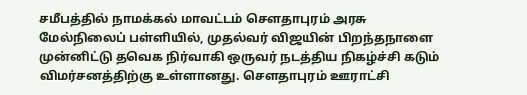சமீபத்தில் நாமக்கல் மாவட்டம் சௌதாபுரம் அரசு மேல்நிலைப் பள்ளியில், முதல்வர் விஜயின் பிறந்தநாளை முன்னிட்டு தவெக நிர்வாகி ஒருவர் நடத்திய நிகழ்ச்சி கடும் விமர்சனத்திற்கு உள்ளானது. சௌதாபுரம் ஊராட்சி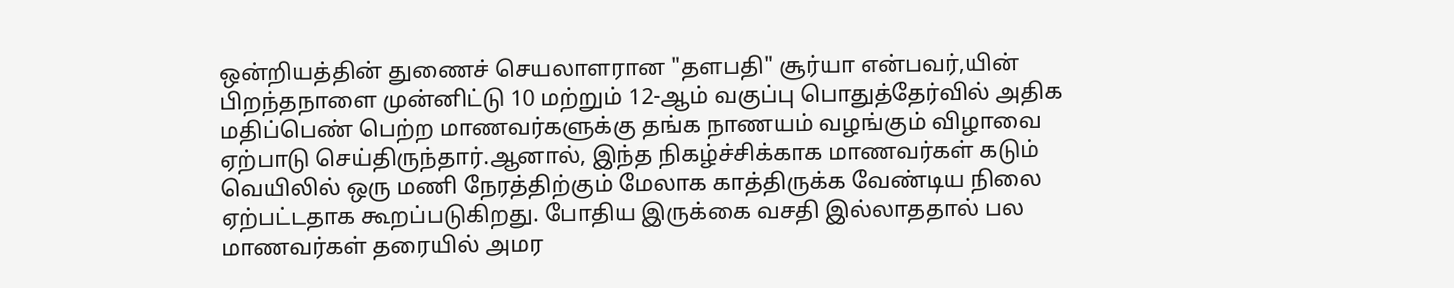ஒன்றியத்தின் துணைச் செயலாளரான "தளபதி" சூர்யா என்பவர்,யின் பிறந்தநாளை முன்னிட்டு 10 மற்றும் 12-ஆம் வகுப்பு பொதுத்தேர்வில் அதிக மதிப்பெண் பெற்ற மாணவர்களுக்கு தங்க நாணயம் வழங்கும் விழாவை ஏற்பாடு செய்திருந்தார்.ஆனால், இந்த நிகழ்ச்சிக்காக மாணவர்கள் கடும் வெயிலில் ஒரு மணி நேரத்திற்கும் மேலாக காத்திருக்க வேண்டிய நிலை ஏற்பட்டதாக கூறப்படுகிறது. போதிய இருக்கை வசதி இல்லாததால் பல மாணவர்கள் தரையில் அமர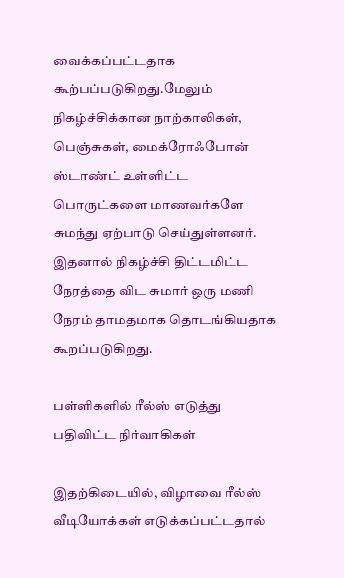வைக்கப்பட்டதாக கூற்பப்படுகிறது.மேலும் நிகழ்ச்சிக்கான நாற்காலிகள், பெஞ்சுகள், மைக்ரோஃபோன் ஸ்டாண்ட் உள்ளிட்ட பொருட்களை மாணவர்களே சுமந்து ஏற்பாடு செய்துள்ளனர். இதனால் நிகழ்ச்சி திட்டமிட்ட நேரத்தை விட சுமார் ஒரு மணி நேரம் தாமதமாக தொடங்கியதாக கூறப்படுகிறது.

பள்ளிகளில் ரீல்ஸ் எடுத்து பதிவிட்ட நிர்வாகிகள்

இதற்கிடையில், விழாவை ரீல்ஸ் வீடியோக்கள் எடுக்கப்பட்டதால்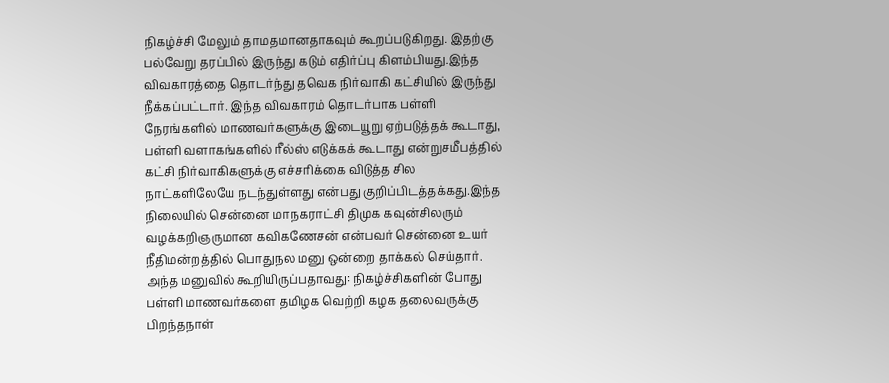நிகழ்ச்சி மேலும் தாமதமானதாகவும் கூறப்படுகிறது. இதற்கு பல்வேறு தரப்பில் இருந்து கடும் எதிர்ப்பு கிளம்பியது.இந்த விவகாரத்தை தொடர்ந்து தவெக நிர்வாகி கட்சியில் இருந்து நீக்கப்பட்டார். இந்த விவகாரம் தொடர்பாக பள்ளி நேரங்களில் மாணவர்களுக்கு இடையூறு ஏற்படுத்தக் கூடாது, பள்ளி வளாகங்களில் ரீல்ஸ் எடுக்கக் கூடாது என்றுசமீபத்தில் கட்சி நிர்வாகிகளுக்கு எச்சரிக்கை விடுத்த சில நாட்களிலேயே நடந்துள்ளது என்பது குறிப்பிடத்தக்கது.இந்த நிலையில் சென்னை மாநகராட்சி திமுக கவுன்சிலரும் வழக்கறிஞருமான கவிகணேசன் என்பவர் சென்னை உயர் நீதிமன்றத்தில் பொதுநல மனு ஒன்றை தாக்கல் செய்தார். அந்த மனுவில் கூறியிருப்பதாவது: நிகழ்ச்சிகளின் போது பள்ளி மாணவர்களை தமிழக வெற்றி கழக தலைவருக்கு பிறந்தநாள்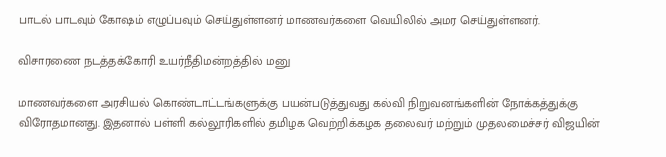பாடல் பாடவும் கோஷம் எழுப்பவும் செய்துள்ளனர் மாணவர்களை வெயிலில் அமர செய்துள்ளனர்.

விசாரணை நடத்தக்கோரி உயர்நீதிமன்றத்தில் மனு

மாணவர்களை அரசியல் கொண்டாட்டங்களுக்கு பயன்படுத்துவது கல்வி நிறுவனங்களின் நோக்கத்துக்கு விரோதமானது. இதனால் பள்ளி கல்லூரிகளில் தமிழக வெற்றிக்கழக தலைவர் மற்றும் முதலமைச்சர் விஜயின்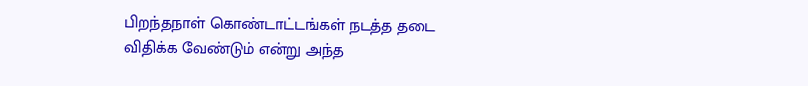பிறந்தநாள் கொண்டாட்டங்கள் நடத்த தடை விதிக்க வேண்டும் என்று அந்த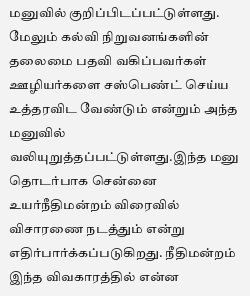மனுவில் குறிப்பிடப்பட்டுள்ளது. மேலும் கல்வி நிறுவனங்களின் தலைமை பதவி வகிப்பவர்கள் ஊழியர்களை சஸ்பெண்ட் செய்ய உத்தரவிட வேண்டும் என்றும் அந்த மனுவில் வலியுறுத்தப்பட்டுள்ளது.இந்த மனு தொடர்பாக சென்னை உயர்நீதிமன்றம் விரைவில் விசாரணை நடத்தும் என்று எதிர்பார்க்கப்படுகிறது. நீதிமன்றம் இந்த விவகாரத்தில் என்ன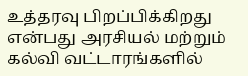உத்தரவு பிறப்பிக்கிறது என்பது அரசியல் மற்றும் கல்வி வட்டாரங்களில்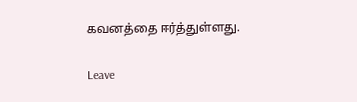கவனத்தை ஈர்த்துள்ளது.

Leave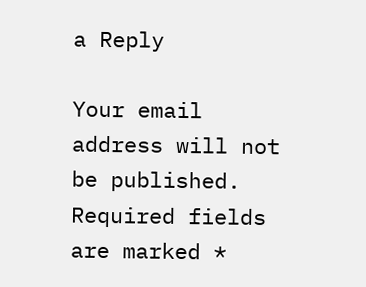a Reply

Your email address will not be published. Required fields are marked *